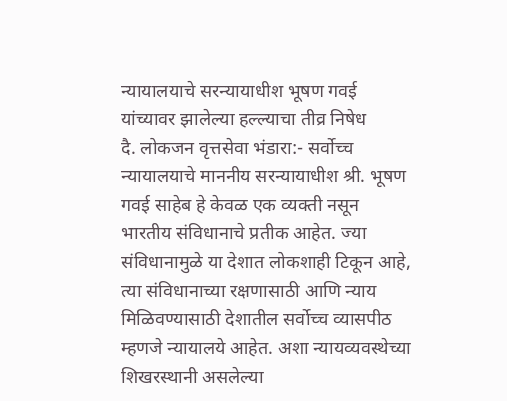न्यायालयाचे सरन्यायाधीश भूषण गवई यांच्यावर झालेल्या हल्ल्याचा तीव्र निषेध
दै. लोकजन वृत्तसेवा भंडारा:- सर्वोच्च न्यायालयाचे माननीय सरन्यायाधीश श्री. भूषण गवई साहेब हे केवळ एक व्यक्ती नसून भारतीय संविधानाचे प्रतीक आहेत. ज्या संविधानामुळे या देशात लोकशाही टिकून आहे, त्या संविधानाच्या रक्षणासाठी आणि न्याय मिळिवण्यासाठी देशातील सर्वोच्च व्यासपीठ म्हणजे न्यायालये आहेत. अशा न्यायव्यवस्थेच्या शिखरस्थानी असलेल्या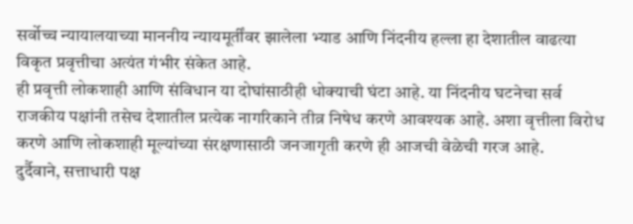सर्वोच्च न्यायालयाच्या माननीय न्यायमूर्तींवर झालेला भ्याड आणि निंदनीय हल्ला हा देशातील वाढत्या विकृत प्रवृत्तीचा अत्यंत गंभीर संकेत आहे.
ही प्रवृत्ती लोकशाही आणि संविधान या दोघांसाठीही धोक्याची घंटा आहे. या निंदनीय घटनेचा सर्व राजकीय पक्षांनी तसेच देशातील प्रत्येक नागरिकाने तीव्र निषेध करणे आवश्यक आहे. अशा वृत्तीला विरोध करणे आणि लोकशाही मूल्यांच्या संरक्षणासाठी जनजागृती करणे ही आजची वेळेची गरज आहे.
दुर्दैवाने, सत्ताधारी पक्ष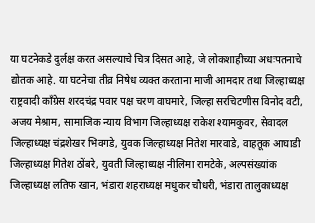या घटनेकडे दुर्लक्ष करत असल्याचे चित्र दिसत आहे, जे लोकशाहीच्या अधःपतनाचे द्योतक आहे. या घटनेचा तीव्र निषेध व्यक्त करताना माजी आमदार तथा जिल्हाध्यक्ष राष्ट्रवादी काँग्रेस शरदचंद्र पवार पक्ष चरण वाघमारे, जिल्हा सरचिटणीस विनोद वटी, अजय मेश्राम, सामाजिक न्याय विभाग जिल्हाध्यक्ष राकेश श्यामकुवर, सेवादल जिल्हाध्यक्ष चंद्रशेखर भिवगडे, युवक जिल्हाध्यक्ष नितेश मारवाडे, वाहतूक आघाडी जिल्हाध्यक्ष गितेश ठोंबरे, युवती जिल्हाध्यक्ष नीलिमा रामटेके, अल्पसंख्यांक जिल्हाध्यक्ष लतिफ खान, भंडारा शहराध्यक्ष मधुकर चौधरी, भंडारा तालुकाध्यक्ष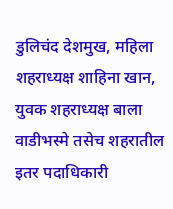डुलिचंद देशमुख, महिला शहराध्यक्ष शाहिना खान, युवक शहराध्यक्ष बाला वाडीभस्मे तसेच शहरातील इतर पदाधिकारी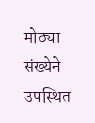मोठ्या संख्येने उपस्थित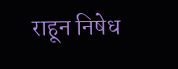राहून निषेध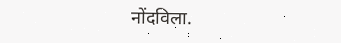नोंदविला.